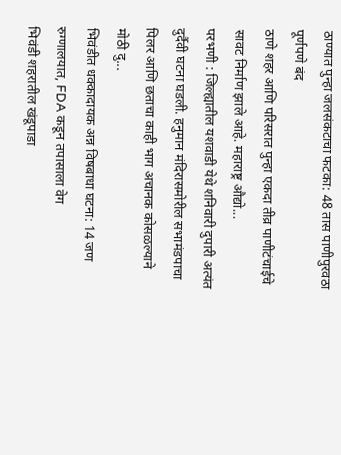ठाण्यात पुन्हा जलसंकटाचा फटका: 48 तास पाणीपुरवठा पूर्णपणे बंद
ठाणे शहर आणि परिसरात पुन्हा एकदा तीव्र पाणीटंचाईचे सावट निर्माण झाले आहे. महाराष्ट्र औद्यो...
परभणी : जिल्ह्यातील यशवाडी येथे शनिवारी दुपारी अत्यंत दुर्दैवी घटना घडली. हनुमान मंदिरासमोरील सभामंडपाचा पिलर आणि छताचा काही भाग अचानक कोसळल्याने मोठी दु...
भिवंडीत धक्कादायक अन्न विषबाधा घटना: 14 जण रुग्णालयात, FDA कडून तपासाला वेग
भिवंडी शहरातील खंडूपाडा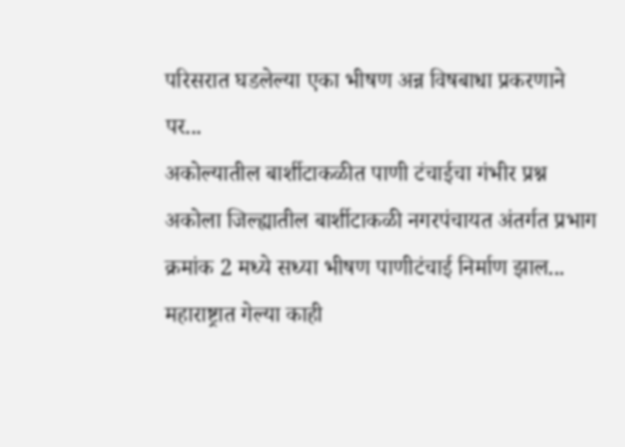परिसरात घडलेल्या एका भीषण अन्न विषबाधा प्रकरणाने पर...
अकोल्यातील बार्शीटाकळीत पाणी टंचाईचा गंभीर प्रश्न
अकोला जिल्ह्यातील बार्शीटाकळी नगरपंचायत अंतर्गत प्रभाग क्रमांक 2 मध्ये सध्या भीषण पाणीटंचाई निर्माण झाल...
महाराष्ट्रात गेल्या काही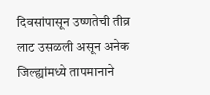दिवसांपासून उष्णतेची तीव्र लाट उसळली असून अनेक जिल्ह्यांमध्ये तापमानाने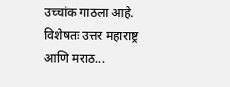उच्चांक गाठला आहे. विशेषतः उत्तर महाराष्ट्र आणि मराठ...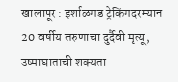खालापूर : इर्शाळगड ट्रेकिंगदरम्यान 20 वर्षीय तरुणाचा दुर्दैवी मृत्यू, उष्माघाताची शक्यता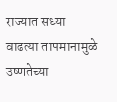राज्यात सध्या वाढत्या तापमानामुळे उष्णतेच्या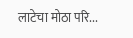लाटेचा मोठा परि...